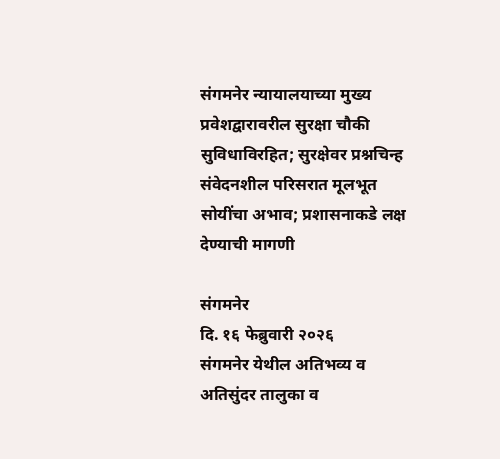संगमनेर न्यायालयाच्या मुख्य प्रवेशद्वारावरील सुरक्षा चौकी सुविधाविरहित; सुरक्षेवर प्रश्नचिन्ह
संवेदनशील परिसरात मूलभूत सोयींचा अभाव; प्रशासनाकडे लक्ष देण्याची मागणी

संगमनेर
दि. १६ फेब्रुवारी २०२६
संगमनेर येथील अतिभव्य व अतिसुंदर तालुका व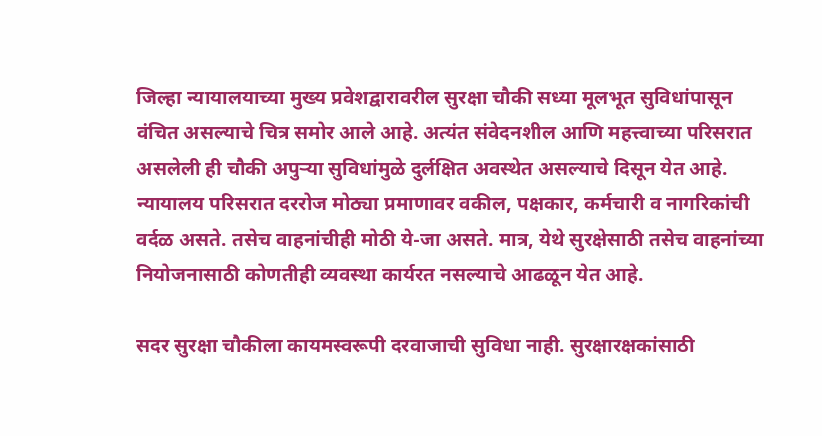जिल्हा न्यायालयाच्या मुख्य प्रवेशद्वारावरील सुरक्षा चौकी सध्या मूलभूत सुविधांपासून वंचित असल्याचे चित्र समोर आले आहे. अत्यंत संवेदनशील आणि महत्त्वाच्या परिसरात असलेली ही चौकी अपुऱ्या सुविधांमुळे दुर्लक्षित अवस्थेत असल्याचे दिसून येत आहे.
न्यायालय परिसरात दररोज मोठ्या प्रमाणावर वकील, पक्षकार, कर्मचारी व नागरिकांची वर्दळ असते. तसेच वाहनांचीही मोठी ये-जा असते. मात्र, येथे सुरक्षेसाठी तसेच वाहनांच्या नियोजनासाठी कोणतीही व्यवस्था कार्यरत नसल्याचे आढळून येत आहे.

सदर सुरक्षा चौकीला कायमस्वरूपी दरवाजाची सुविधा नाही. सुरक्षारक्षकांसाठी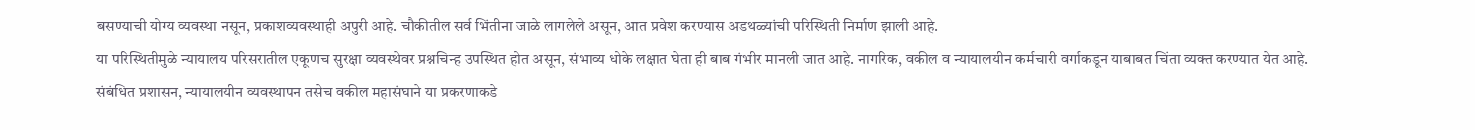बसण्याची योग्य व्यवस्था नसून, प्रकाशव्यवस्थाही अपुरी आहे. चौकीतील सर्व भिंतीना जाळे लागलेले असून, आत प्रवेश करण्यास अडथळ्यांची परिस्थिती निर्माण झाली आहे.
या परिस्थितीमुळे न्यायालय परिसरातील एकूणच सुरक्षा व्यवस्थेवर प्रश्नचिन्ह उपस्थित होत असून, संभाव्य धोके लक्षात घेता ही बाब गंभीर मानली जात आहे. नागरिक, वकील व न्यायालयीन कर्मचारी वर्गाकडून याबाबत चिंता व्यक्त करण्यात येत आहे.
संबंधित प्रशासन, न्यायालयीन व्यवस्थापन तसेच वकील महासंघाने या प्रकरणाकडे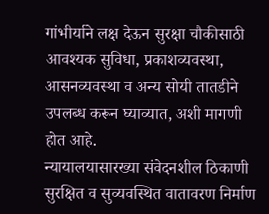गांभीर्याने लक्ष देऊन सुरक्षा चौकीसाठी आवश्यक सुविधा, प्रकाशव्यवस्था, आसनव्यवस्था व अन्य सोयी तातडीने उपलब्ध करून घ्याव्यात, अशी मागणी होत आहे.
न्यायालयासारख्या संवेदनशील ठिकाणी सुरक्षित व सुव्यवस्थित वातावरण निर्माण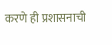करणे ही प्रशासनाची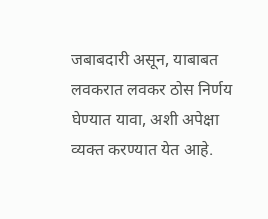जबाबदारी असून, याबाबत लवकरात लवकर ठोस निर्णय घेण्यात यावा, अशी अपेक्षा व्यक्त करण्यात येत आहे.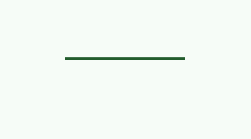———